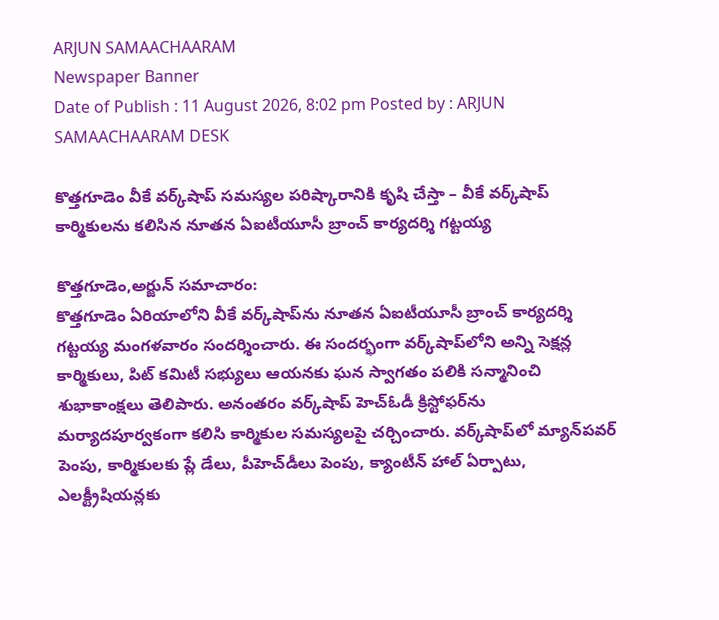ARJUN SAMAACHAARAM
Newspaper Banner
Date of Publish : 11 August 2026, 8:02 pm Posted by : ARJUN SAMAACHAARAM DESK

కొత్తగూడెం వీకే వర్క్‌షాప్‌ సమస్యల పరిష్కారానికి కృషి చేస్తా – వీకే వర్క్‌షాప్‌ కార్మికులను కలిసిన నూతన ఏఐటీయూసీ బ్రాంచ్‌ కార్యదర్శి గట్టయ్య

కొత్తగూడెం,అర్జున్ సమాచారం:
కొత్తగూడెం ఏరియాలోని వీకే వర్క్‌షాప్‌ను నూతన ఏఐటీయూసీ బ్రాంచ్‌ కార్యదర్శి గట్టయ్య మంగళవారం సందర్శించారు. ఈ సందర్భంగా వర్క్‌షాప్‌లోని అన్ని సెక్షన్ల కార్మికులు, పిట్‌ కమిటీ సభ్యులు ఆయనకు ఘన స్వాగతం పలికి సన్మానించి శుభాకాంక్షలు తెలిపారు. అనంతరం వర్క్‌షాప్‌ హెచ్‌ఓడీ క్రిస్టోఫర్‌ను మర్యాదపూర్వకంగా కలిసి కార్మికుల సమస్యలపై చర్చించారు. వర్క్‌షాప్‌లో మ్యాన్‌పవర్‌ పెంపు, కార్మికులకు ప్లే డేలు, పీహెచ్‌డీలు పెంపు, క్యాంటీన్‌ హాల్‌ ఏర్పాటు, ఎలక్ట్రీషియన్లకు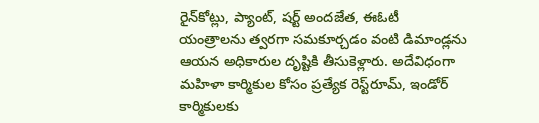రైన్‌కోట్లు, ప్యాంట్‌, షర్ట్‌ అందజేత, ఈఓటీ యంత్రాలను త్వరగా సమకూర్చడం వంటి డిమాండ్లను ఆయన అధికారుల దృష్టికి తీసుకెళ్లారు. అదేవిధంగా మహిళా కార్మికుల కోసం ప్రత్యేక రెస్ట్‌రూమ్‌, ఇండోర్‌ కార్మికులకు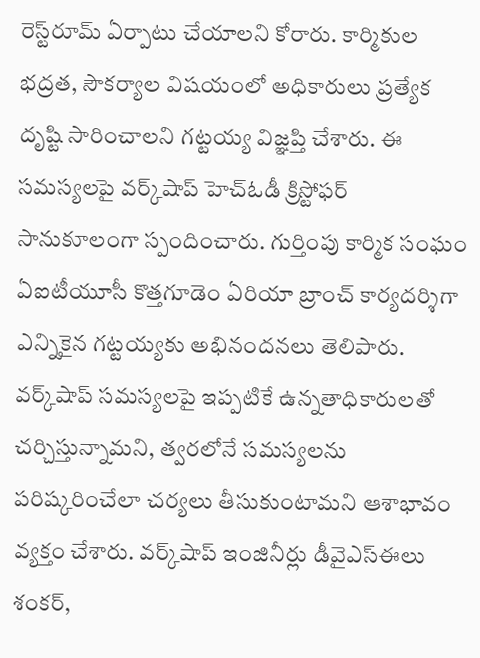రెస్ట్‌రూమ్‌ ఏర్పాటు చేయాలని కోరారు. కార్మికుల భద్రత, సౌకర్యాల విషయంలో అధికారులు ప్రత్యేక దృష్టి సారించాలని గట్టయ్య విజ్ఞప్తి చేశారు. ఈ సమస్యలపై వర్క్‌షాప్‌ హెచ్‌ఓడీ క్రిస్టోఫర్‌ సానుకూలంగా స్పందించారు. గుర్తింపు కార్మిక సంఘం ఏఐటీయూసీ కొత్తగూడెం ఏరియా బ్రాంచ్‌ కార్యదర్శిగా ఎన్నికైన గట్టయ్యకు అభినందనలు తెలిపారు. వర్క్‌షాప్‌ సమస్యలపై ఇప్పటికే ఉన్నతాధికారులతో చర్చిస్తున్నామని, త్వరలోనే సమస్యలను పరిష్కరించేలా చర్యలు తీసుకుంటామని ఆశాభావం వ్యక్తం చేశారు. వర్క్‌షాప్‌ ఇంజినీర్లు డీవైఎస్‌ఈలు శంకర్‌,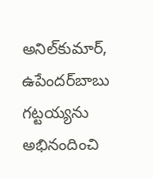అనిల్‌కుమార్‌, ఉపేందర్‌బాబు గట్టయ్యను అభినందించి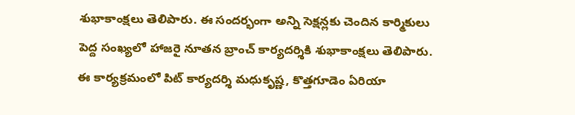శుభాకాంక్షలు తెలిపారు. ఈ సందర్భంగా అన్ని సెక్షన్లకు చెందిన కార్మికులు పెద్ద సంఖ్యలో హాజరై నూతన బ్రాంచ్‌ కార్యదర్శికి శుభాకాంక్షలు తెలిపారు. ఈ కార్యక్రమంలో పిట్‌ కార్యదర్శి మధుకృష్ణ, కొత్తగూడెం ఏరియా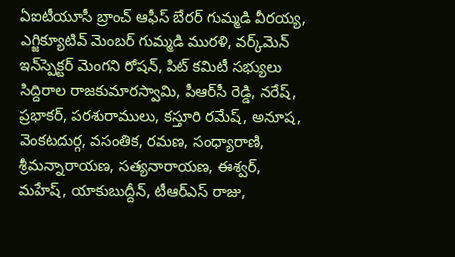ఏఐటీయూసీ బ్రాంచ్‌ ఆఫీస్‌ బేరర్‌ గుమ్మడి వీరయ్య, ఎగ్జిక్యూటివ్‌ మెంబర్‌ గుమ్మడి మురళి, వర్క్‌మెన్‌ ఇన్‌స్పెక్టర్‌ మెంగని రోషన్‌, పిట్‌ కమిటీ సభ్యులు సిద్దిరాల రాజకుమారస్వామి, పీఆర్‌సీ రెడ్డి, నరేష్‌, ప్రభాకర్‌, పరశురాములు, కస్తూరి రమేష్‌, అనూష, వెంకటదుర్గ, వసంతిక, రమణ, సంధ్యారాణి, శ్రీమన్నారాయణ, సత్యనారాయణ, ఈశ్వర్‌, మహేష్‌, యాకుబుద్దీన్‌, టీఆర్‌ఎస్‌ రాజు,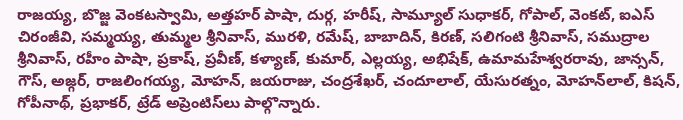రాజయ్య, బొజ్జ వెంకటస్వామి, అత్తహర్‌ పాషా, దుర్గ, హరీష్‌, సామ్యూల్‌ సుధాకర్‌, గోపాల్‌, వెంకట్‌, ఐఎస్‌ చిరంజీవి, సమ్మయ్య, తుమ్మల శ్రీనివాస్‌, మురళి, రమేష్‌, బాబాదిన్‌, కిరణ్‌, సలిగంటి శ్రీనివాస్‌, సముద్రాల శ్రీనివాస్‌, రహీం పాషా, ప్రకాష్‌, ప్రవీణ్‌, కళ్యాణ్‌, కుమార్‌, ఎల్లయ్య, అభిషేక్‌, ఉమామహేశ్వరరావు, జాన్సన్‌, గౌస్‌, అజ్గర్‌, రాజలింగయ్య, మోహన్‌, జయరాజు, చంద్రశేఖర్‌, చందూలాల్‌, యేసురత్నం, మోహన్‌లాల్‌, కిషన్‌, గోపీనాథ్‌, ప్రభాకర్‌, ట్రేడ్‌ అప్రెంటిస్‌లు పాల్గొన్నారు.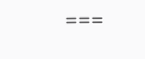===